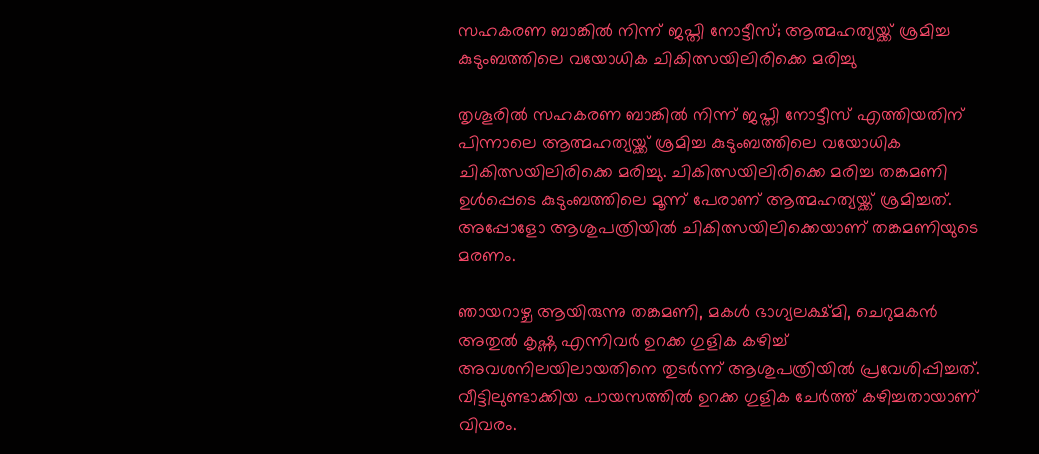സഹകരണ ബാങ്കില്‍ നിന്ന് ജപ്തി നോട്ടീസ്; ആത്മഹത്യയ്ക്ക് ശ്രമിച്ച കുടുംബത്തിലെ വയോധിക ചികിത്സയിലിരിക്കെ മരിച്ചു

തൃശൂരില്‍ സഹകരണ ബാങ്കില്‍ നിന്ന് ജപ്തി നോട്ടീസ് എത്തിയതിന് പിന്നാലെ ആത്മഹത്യയ്ക്ക് ശ്രമിച്ച കുടുംബത്തിലെ വയോധിക ചികിത്സയിലിരിക്കെ മരിച്ചു. ചികിത്സയിലിരിക്കെ മരിച്ച തങ്കമണി ഉള്‍പ്പെടെ കുടുംബത്തിലെ മൂന്ന് പേരാണ് ആത്മഹത്യയ്ക്ക് ശ്രമിച്ചത്. അപ്പോളോ ആശുപത്രിയില്‍ ചികിത്സയിലിക്കെയാണ് തങ്കമണിയുടെ മരണം.

ഞായറാഴ്ച ആയിരുന്നു തങ്കമണി, മകള്‍ ഭാഗ്യലക്ഷ്മി, ചെറുമകന്‍ അതുല്‍ കൃഷ്ണ എന്നിവര്‍ ഉറക്ക ഗുളിക കഴിച്ച് അവശനിലയിലായതിനെ തുടര്‍ന്ന് ആശുപത്രിയില്‍ പ്രവേശിപ്പിച്ചത്. വീട്ടിലുണ്ടാക്കിയ പായസത്തില്‍ ഉറക്ക ഗുളിക ചേര്‍ത്ത് കഴിച്ചതായാണ് വിവരം.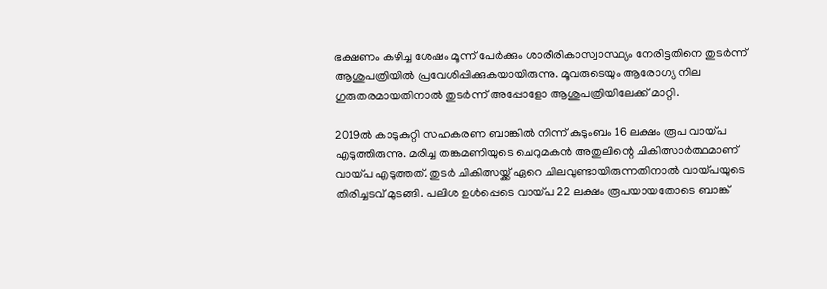ഭക്ഷണം കഴിച്ച ശേഷം മൂന്ന് പേര്‍ക്കും ശാരീരികാസ്വാസ്ഥ്യം നേരിട്ടതിനെ തുടര്‍ന്ന് ആശുപത്രിയില്‍ പ്രവേശിപ്പിക്കുകയായിരുന്നു. മൂവരുടെയും ആരോഗ്യ നില ഗുരുതരമായതിനാല്‍ തുടര്‍ന്ന് അപ്പോളോ ആശുപത്രിയിലേക്ക് മാറ്റി.

2019ല്‍ കാടുകുറ്റി സഹകരണ ബാങ്കില്‍ നിന്ന് കുടുംബം 16 ലക്ഷം രൂപ വായ്പ എടുത്തിരുന്നു. മരിച്ച തങ്കമണിയുടെ ചെറുമകന്‍ അതുലിന്റെ ചികിത്സാര്‍ത്ഥമാണ് വായ്പ എടുത്തത്. തുടര്‍ ചികിത്സയ്ക്ക് ഏറെ ചിലവുണ്ടായിരുന്നതിനാല്‍ വായ്പയുടെ തിരിച്ചടവ് മുടങ്ങി. പലിശ ഉള്‍പ്പെടെ വായ്പ 22 ലക്ഷം രൂപയായതോടെ ബാങ്ക്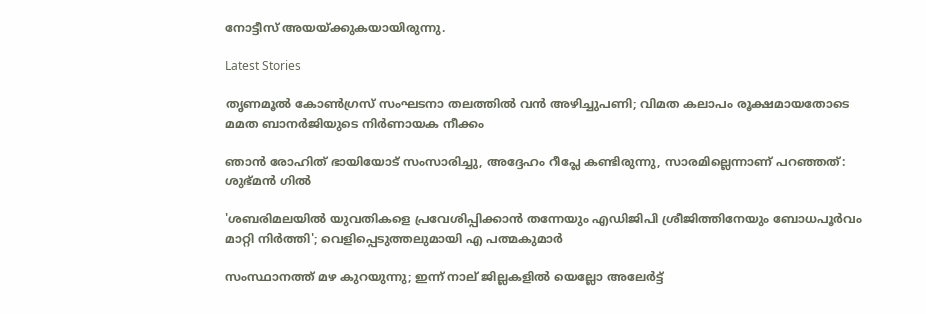നോട്ടീസ് അയയ്ക്കുകയായിരുന്നു.

Latest Stories

തൃണമൂൽ കോൺഗ്രസ് സംഘടനാ തലത്തിൽ വൻ അഴിച്ചുപണി; വിമത കലാപം രൂക്ഷമായതോടെ മമത ബാനർജിയുടെ നിർണായക നീക്കം

ഞാൻ രോഹിത് ഭായിയോട് സംസാരിച്ചു, അദ്ദേഹം റീപ്ലേ കണ്ടിരുന്നു, സാരമില്ലെന്നാണ് പറഞ്ഞത്: ശുഭ്മൻ ഗിൽ

'ശബരിമലയില്‍ യുവതികളെ പ്രവേശിപ്പിക്കാന്‍ തന്നേയും എഡിജിപി ശ്രീജിത്തിനേയും ബോധപൂര്‍വം മാറ്റി നിര്‍ത്തി'; വെളിപ്പെടുത്തലുമായി എ പത്മകുമാര്‍

സംസ്ഥാനത്ത് മഴ കുറയുന്നു; ഇന്ന് നാല് ജില്ലകളില്‍ യെല്ലോ അലേര്‍ട്ട്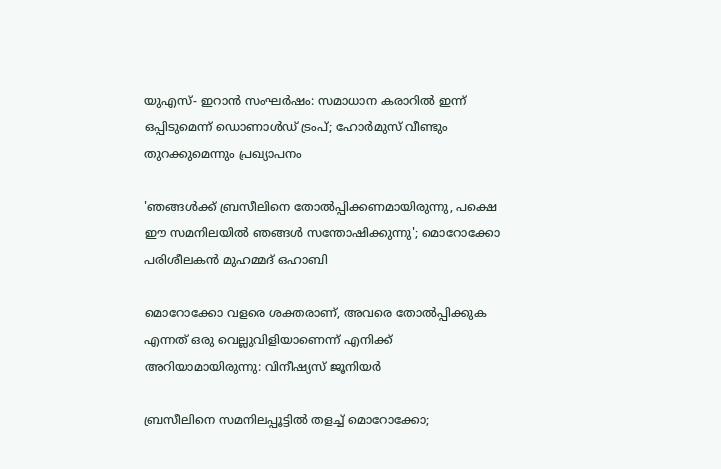യുഎസ്- ഇറാൻ സംഘർഷം: സമാധാന കരാറിൽ ഇന്ന് ഒപ്പിടുമെന്ന് ഡൊണാൾഡ് ട്രംപ്; ഹോർമുസ് വീണ്ടും തുറക്കുമെന്നും പ്രഖ്യാപനം

'ഞങ്ങൾക്ക് ബ്രസീലിനെ തോൽപ്പിക്കണമായിരുന്നു, പക്ഷെ ഈ സമനിലയിൽ ഞങ്ങൾ സന്തോഷിക്കുന്നു'; മൊറോക്കോ പരിശീലകൻ മുഹമ്മദ് ഒഹാബി

മൊറോക്കോ വളരെ ശക്തരാണ്, അവരെ തോൽപ്പിക്കുക എന്നത് ഒരു വെല്ലുവിളിയാണെന്ന് എനിക്ക് അറിയാമായിരുന്നു: വിനീഷ്യസ് ജൂനിയർ

ബ്രസീലിനെ സമനിലപ്പൂട്ടിൽ തളച്ച് മൊറോക്കോ;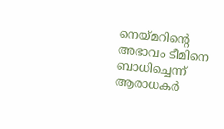നെയ്മറിന്റെ അഭാവം ടീമിനെ ബാധിച്ചെന്ന് ആരാധകർ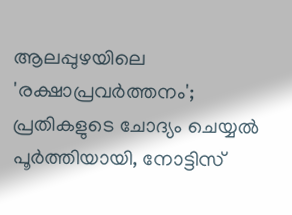ആലപ്പുഴയിലെ 'രക്ഷാപ്രവർത്തനം'; പ്രതികളുടെ ചോദ്യം ചെയ്യൽ പൂർത്തിയായി, നോട്ടിസ്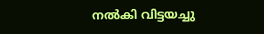നൽകി വിട്ടയച്ചു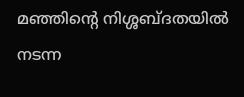മഞ്ഞിന്റെ നിശ്ശബ്ദതയിൽ നടന്ന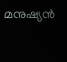മനുഷ്യൻ